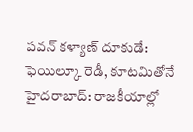పవన్ కళ్యాణ్ దూకుడే: ఫెయిల్కూ రెడీ, కూటమితోనే
హైదరాబాద్: రాజకీయాల్లో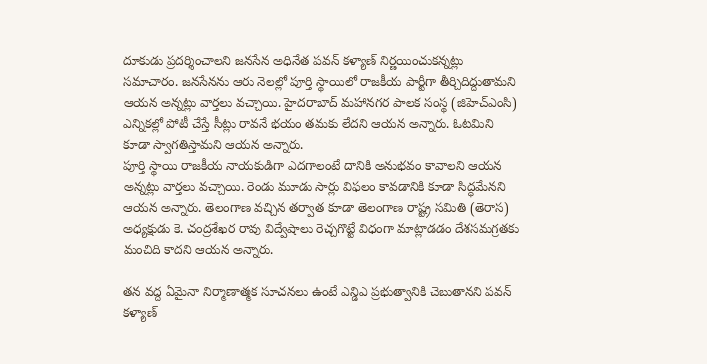దూకుడు ప్రదర్శించాలని జనసేన అధినేత పవన్ కళ్యాణ్ నిర్ణయించుకన్నట్లు సమాచారం. జనసేనను ఆరు నెలల్లో పూర్తి స్థాయిలో రాజకీయ పార్టీగా తీర్చిదిద్దుతామని ఆయన అన్నట్లు వార్తలు వచ్చాయి. హైదరాబాద్ మహానగర పాలక సంస్థ (జిహెచ్ఎంసి) ఎన్నికల్లో పోటీ చేస్తే సీట్లు రావనే భయం తమకు లేదని ఆయన అన్నారు. ఓటమిని కూడా స్వాగతిస్తామని ఆయన అన్నారు.
పూర్తి స్థాయి రాజకీయ నాయకుడిగా ఎదగాలంటే దానికి అనుభవం కావాలని ఆయన అన్నట్లు వార్తలు వచ్చాయి. రెండు మూడు సార్లు విఫలం కావడానికి కూడా సిద్ధమేనని ఆయన అన్నారు. తెలంగాణ వచ్చిన తర్వాత కూడా తెలంగాణ రాష్ట్ర సమితి (తెరాస) అధ్యక్షుడు కె. చంద్రశేఖర రావు విద్వేషాలు రెచ్చగొట్టే విధంగా మాట్లాడడం దేశసమగ్రతకు మంచిది కాదని ఆయన అన్నారు.

తన వద్ద ఏమైనా నిర్మాణాత్మక సూచనలు ఉంటే ఎన్డిఎ ప్రభుత్వానికి చెబుతానని పవన్ కళ్యాణ్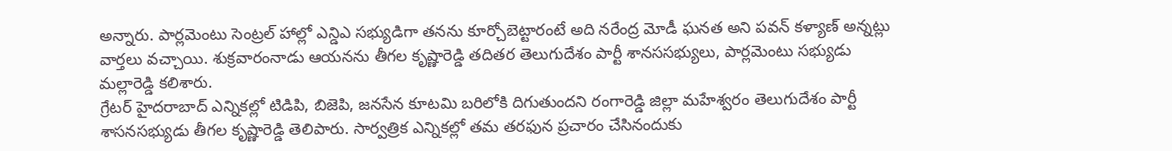అన్నారు. పార్లమెంటు సెంట్రల్ హాల్లో ఎన్డిఎ సభ్యుడిగా తనను కూర్చోబెట్టారంటే అది నరేంద్ర మోడీ ఘనత అని పవన్ కళ్యాణ్ అన్నట్లు వార్తలు వచ్చాయి. శుక్రవారంనాడు ఆయనను తీగల కృష్ణారెడ్డి తదితర తెలుగుదేశం పార్టీ శానససభ్యులు, పార్లమెంటు సభ్యుడు మల్లారెడ్డి కలిశారు.
గ్రేటర్ హైదరాబాద్ ఎన్నికల్లో టిడిపి, బిజెపి, జనసేన కూటమి బరిలోకి దిగుతుందని రంగారెడ్డి జిల్లా మహేశ్వరం తెలుగుదేశం పార్టీ శాసనసభ్యుడు తీగల కృష్ణారెడ్డి తెలిపారు. సార్వత్రిక ఎన్నికల్లో తమ తరఫున ప్రచారం చేసినందుకు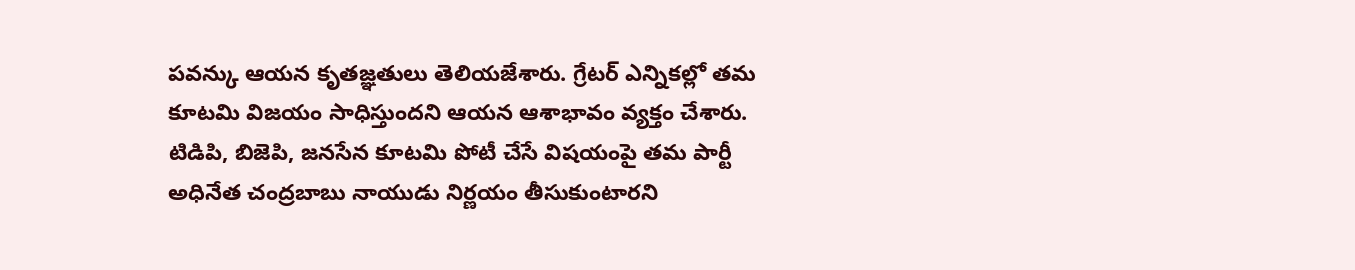పవన్కు ఆయన కృతజ్ఞతులు తెలియజేశారు. గ్రేటర్ ఎన్నికల్లో తమ కూటమి విజయం సాధిస్తుందని ఆయన ఆశాభావం వ్యక్తం చేశారు.
టిడిపి, బిజెపి, జనసేన కూటమి పోటీ చేసే విషయంపై తమ పార్టీ అధినేత చంద్రబాబు నాయుడు నిర్ణయం తీసుకుంటారని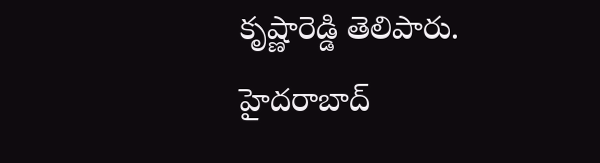కృష్ణారెడ్డి తెలిపారు. హైదరాబాద్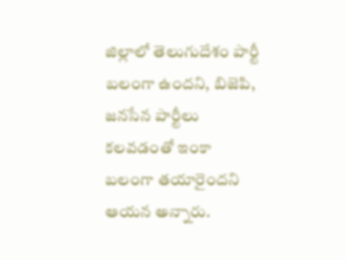జిల్లాలో తెలుగుదేశం పార్టీ బలంగా ఉందని, బిజెపి, జనసేన పార్టీలు కలవడంతో ఇంకా బలంగా తయారైందని ఆయన అన్నారు.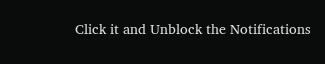Click it and Unblock the Notifications